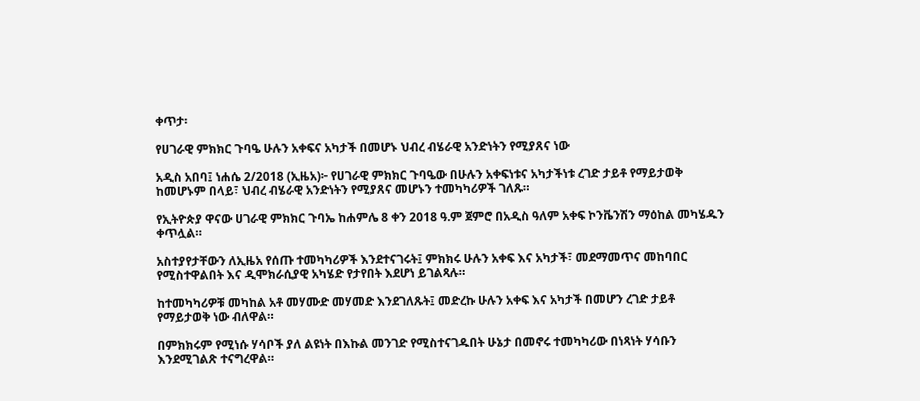ቀጥታ፡

የሀገራዊ ምክክር ጉባዔ ሁሉን አቀፍና አካታች በመሆኑ ህብረ ብሄራዊ አንድነትን የሚያጸና ነው

አዲስ አበባ፤ ነሐሴ 2/2018 (ኢዜአ)፦ የሀገራዊ ምክክር ጉባዔው በሁሉን አቀፍነቱና አካታችነቱ ረገድ ታይቶ የማይታወቅ ከመሆኑም በላይ፣ ህብረ ብሄራዊ አንድነትን የሚያጸና መሆኑን ተመካካሪዎች ገለጹ።

የኢትዮጵያ ዋናው ሀገራዊ ምክክር ጉባኤ ከሐምሌ 8 ቀን 2018 ዓ.ም ጀምሮ በአዲስ ዓለም አቀፍ ኮንቬንሽን ማዕከል መካሄዱን ቀጥሏል።

አስተያየታቸውን ለኢዜአ የሰጡ ተመካካሪዎች እንደተናገሩት፤ ምክክሩ ሁሉን አቀፍ እና አካታች፣ መደማመጥና መከባበር የሚስተዋልበት እና ዲሞክራሲያዊ አካሄድ የታየበት እደሆነ ይገልጻሉ።

ከተመካካሪዎቹ መካከል አቶ መሃሙድ መሃመድ እንደገለጹት፤ መድረኩ ሁሉን አቀፍ እና አካታች በመሆን ረገድ ታይቶ የማይታወቅ ነው ብለዋል።

በምክክሩም የሚነሱ ሃሳቦች ያለ ልዩነት በእኩል መንገድ የሚስተናገዱበት ሁኔታ በመኖሩ ተመካካሪው በነጻነት ሃሳቡን እንደሚገልጽ ተናግረዋል።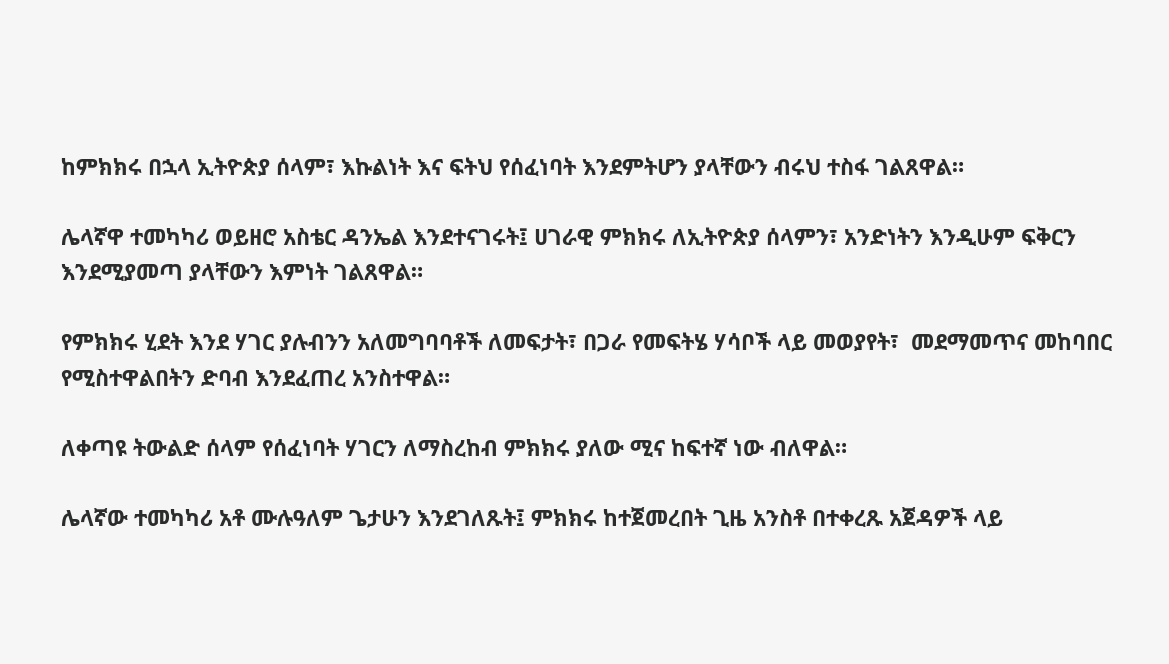ከምክክሩ በኋላ ኢትዮጵያ ሰላም፣ እኩልነት እና ፍትህ የሰፈነባት እንደምትሆን ያላቸውን ብሩህ ተስፋ ገልጸዋል።

ሌላኛዋ ተመካካሪ ወይዘሮ አስቴር ዳንኤል እንደተናገሩት፤ ሀገራዊ ምክክሩ ለኢትዮጵያ ሰላምን፣ አንድነትን እንዲሁም ፍቅርን እንደሚያመጣ ያላቸውን እምነት ገልጸዋል።

የምክክሩ ሂደት እንደ ሃገር ያሉብንን አለመግባባቶች ለመፍታት፣ በጋራ የመፍትሄ ሃሳቦች ላይ መወያየት፣  መደማመጥና መከባበር የሚስተዋልበትን ድባብ እንደፈጠረ አንስተዋል።

ለቀጣዩ ትውልድ ሰላም የሰፈነባት ሃገርን ለማስረከብ ምክክሩ ያለው ሚና ከፍተኛ ነው ብለዋል።

ሌላኛው ተመካካሪ አቶ ሙሉዓለም ጌታሁን እንደገለጹት፤ ምክክሩ ከተጀመረበት ጊዜ አንስቶ በተቀረጹ አጀዳዎች ላይ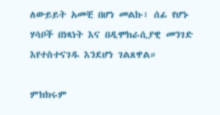ለውይይት አመቺ በሆነ መልኩ፣ ሰፊ የሆኑ ሃሳቦች በነጻነት እና በዲሞክራሲያዊ መንገድ እየተስተናገዱ እንደሆነ ገልጸዋል።

ምክክሩም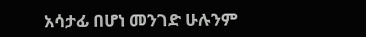አሳታፊ በሆነ መንገድ ሁሉንም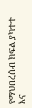የማህበረሰብ ክፍል ያካተተ እና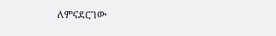ለምናደርገው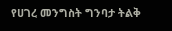የሀገረ መንግስት ግንባታ ትልቅ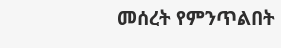መሰረት የምንጥልበት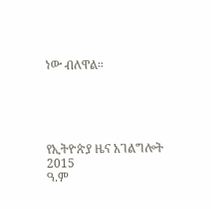ነው ብለዋል።





የኢትዮጵያ ዜና አገልግሎት
2015
ዓ.ም